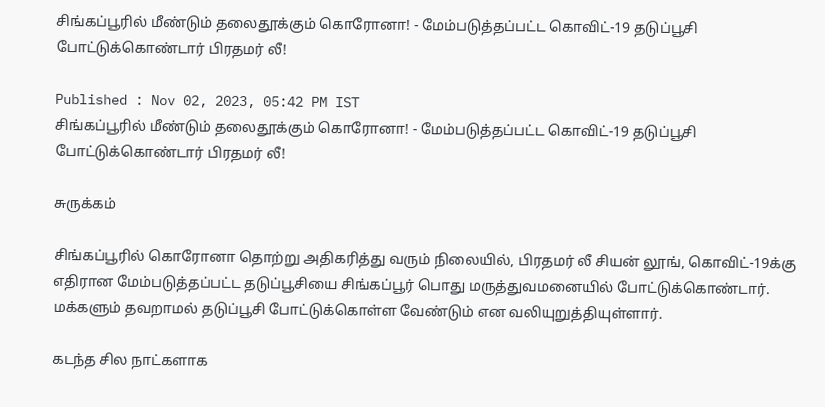சிங்கப்பூரில் மீண்டும் தலைதூக்கும் கொரோனா! - மேம்படுத்தப்பட்ட கொவிட்-19 தடுப்பூசி போட்டுக்கொண்டார் பிரதமர் லீ!

Published : Nov 02, 2023, 05:42 PM IST
சிங்கப்பூரில் மீண்டும் தலைதூக்கும் கொரோனா! - மேம்படுத்தப்பட்ட கொவிட்-19 தடுப்பூசி போட்டுக்கொண்டார் பிரதமர் லீ!

சுருக்கம்

சிங்கப்பூரில் கொரோனா தொற்று அதிகரித்து வரும் நிலையில், பிரதமர் லீ சியன் லூங், கொவிட்-19க்கு எதிரான மேம்படுத்தப்பட்ட தடுப்பூசியை சிங்கப்பூர் பொது மருத்துவமனையில் போட்டுக்கொண்டார். மக்களும் தவறாமல் தடுப்பூசி போட்டுக்கொள்ள வேண்டும் என வலியுறுத்தியுள்ளார்.

கடந்த சில நாட்களாக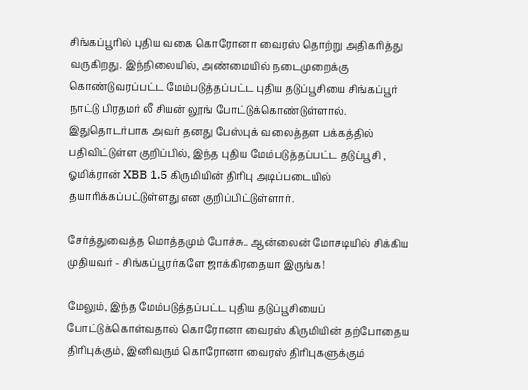சிங்கப்பூரில் புதிய வகை கொரோனா வைரஸ் தொற்று அதிகரித்து வருகிறது. இந்நிலையில், அண்மையில் நடைமுறைக்கு கொண்டுவரப்பட்ட மேம்படுத்தப்பட்ட புதிய தடுப்பூசியை சிங்கப்பூர் நாட்டு பிரதமர் லீ சியன் லூங் போட்டுக்கொண்டுள்ளால். இதுதொடர்பாக அவர் தனது பேஸ்புக் வலைத்தள பக்கத்தில் பதிவிட்டுள்ள குறிப்பில், இந்த புதிய மேம்படுத்தப்பட்ட தடுப்பூசி , ஓமிக்ரான் XBB 1.5 கிருமியின் திரிபு அடிப்படையில் தயாரிக்கப்பட்டுள்ளது என குறிப்பிட்டுள்ளார்.

சேர்த்துவைத்த மொத்தமும் போச்சு.. ஆன்லைன் மோசடியில் சிக்கிய முதியவர் - சிங்கப்பூரர்களே ஜாக்கிரதையா இருங்க!

மேலும், இந்த மேம்படுத்தப்பட்ட புதிய தடுப்பூசியைப் போட்டுக்கொள்வதால் கொரோனா வைரஸ் கிருமியின் தற்போதைய திரிபுக்கும், இனிவரும் கொரோனா வைரஸ் திரிபுகளுக்கும்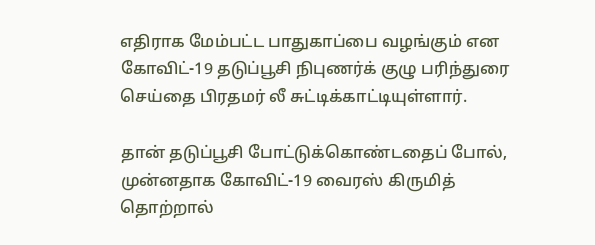எதிராக மேம்பட்ட பாதுகாப்பை வழங்கும் என கோவிட்-19 தடுப்பூசி நிபுணர்க் குழு பரிந்துரை செய்தை பிரதமர் லீ சுட்டிக்காட்டியுள்ளார்.

தான் தடுப்பூசி போட்டுக்கொண்டதைப் போல், முன்னதாக கோவிட்-19 வைரஸ் கிருமித் தொற்றால்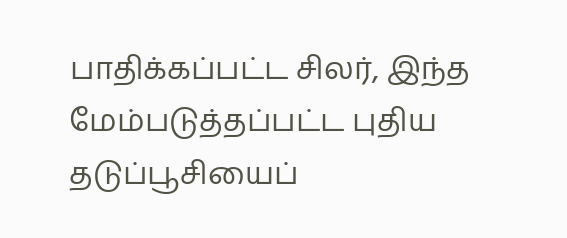பாதிக்கப்பட்ட சிலர், இந்த மேம்படுத்தப்பட்ட புதிய தடுப்பூசியைப்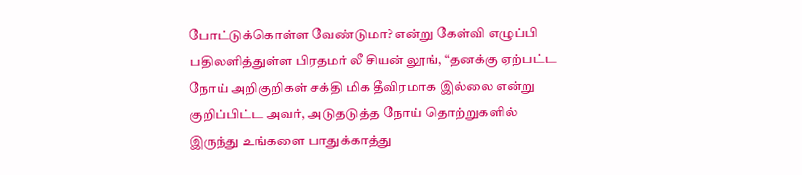போட்டுக்கொள்ள வேண்டுமா? என்று கேள்வி எழுப்பி பதிலளித்துள்ள பிரதமர் லீ சியன் லூங், “தனக்கு ஏற்பட்ட நோய் அறிகுறிகள் சக்தி மிக தீவிரமாக இல்லை என்று குறிப்பிட்ட அவர், அடுதடுத்த நோய் தொற்றுகளில் இருந்து உங்களை பாதுக்காத்து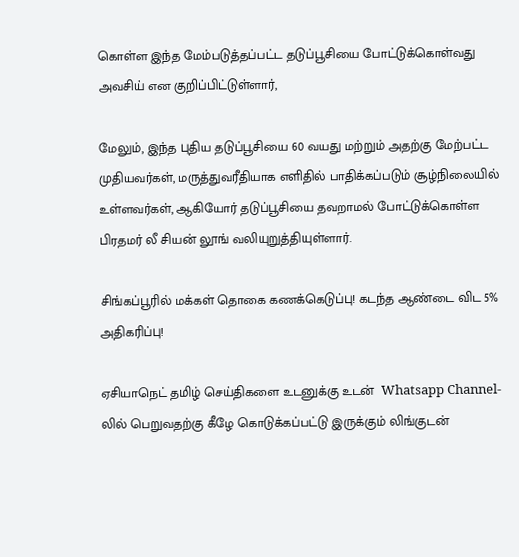கொள்ள இந்த மேம்படுத்தப்பட்ட தடுப்பூசியை போட்டுக்கொள்வது அவசிய் என குறிப்பிட்டுள்ளார்,

மேலும், இந்த புதிய தடுப்பூசியை 60 வயது மற்றும் அதற்கு மேற்பட்ட முதியவர்கள், மருத்துவரீதியாக எளிதில் பாதிக்கப்படும் சூழ்நிலையில் உள்ளவர்கள், ஆகியோர் தடுப்பூசியை தவறாமல் போட்டுக்கொள்ள பிரதமர் லீ சியன் லூங் வலியுறுத்தியுள்ளார்.

சிங்கப்பூரில் மக்கள் தொகை கணக்கெடுப்பு! கடந்த ஆண்டை விட 5% அதிகரிப்பு!

ஏசியாநெட் தமிழ் செய்திகளை உடனுக்கு உடன்  Whatsapp Channel-லில் பெறுவதற்கு கீழே கொடுக்கப்பட்டு இருக்கும் லிங்குடன்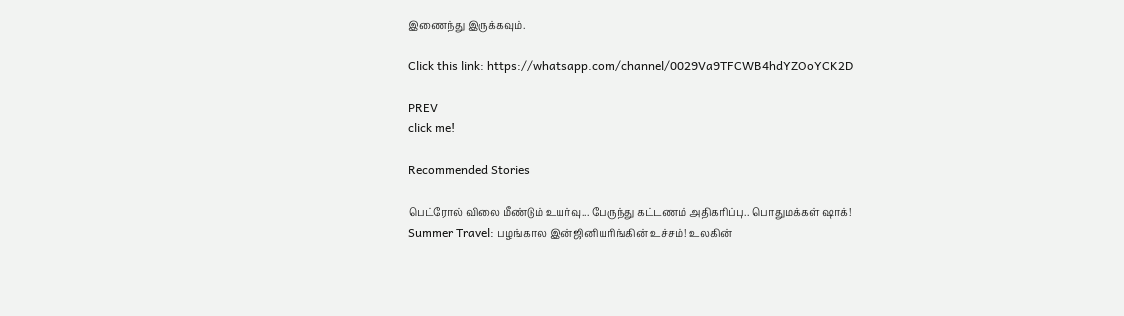இணைந்து இருக்கவும்.

Click this link: https://whatsapp.com/channel/0029Va9TFCWB4hdYZOoYCK2D

PREV
click me!

Recommended Stories

பெட்ரோல் விலை மீண்டும் உயர்வு... பேருந்து கட்டணம் அதிகரிப்பு.. பொதுமக்கள் ஷாக்!
Summer Travel: பழங்கால இன்ஜினியரிங்கின் உச்சம்! உலகின்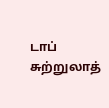டாப் சுற்றுலாத்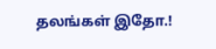தலங்கள் இதோ.!